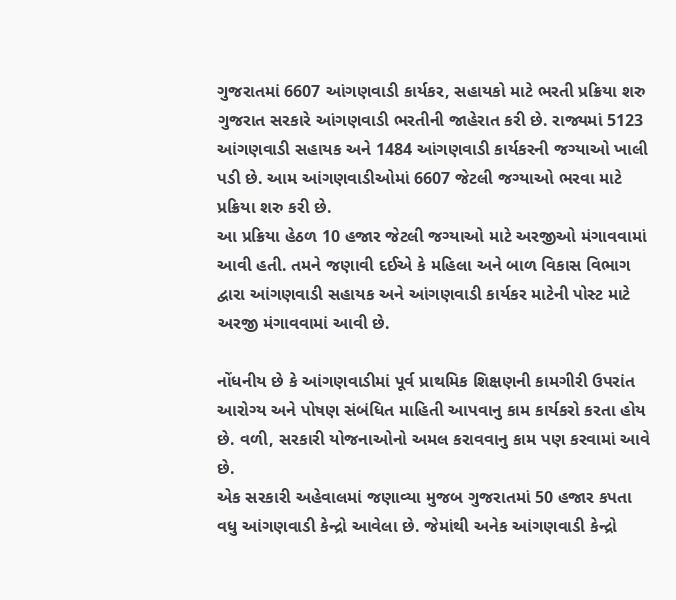ગુજરાતમાં 6607 આંગણવાડી કાર્યકર, સહાયકો માટે ભરતી પ્રક્રિયા શરુ
ગુજરાત સરકારે આંગણવાડી ભરતીની જાહેરાત કરી છે. રાજ્યમાં 5123 આંગણવાડી સહાયક અને 1484 આંગણવાડી કાર્યકરની જગ્યાઓ ખાલી પડી છે. આમ આંગણવાડીઓમાં 6607 જેટલી જગ્યાઓ ભરવા માટે પ્રક્રિયા શરુ કરી છે.
આ પ્રક્રિયા હેઠળ 10 હજાર જેટલી જગ્યાઓ માટે અરજીઓ મંગાવવામાં આવી હતી. તમને જણાવી દઈએ કે મહિલા અને બાળ વિકાસ વિભાગ દ્વારા આંગણવાડી સહાયક અને આંગણવાડી કાર્યકર માટેની પોસ્ટ માટે અરજી મંગાવવામાં આવી છે.

નોંધનીય છે કે આંગણવાડીમાં પૂર્વ પ્રાથમિક શિક્ષણની કામગીરી ઉપરાંત આરોગ્ય અને પોષણ સંબંધિત માહિતી આપવાનુ કામ કાર્યકરો કરતા હોય છે. વળી, સરકારી યોજનાઓનો અમલ કરાવવાનુ કામ પણ કરવામાં આવે છે.
એક સરકારી અહેવાલમાં જણાવ્યા મુજબ ગુજરાતમાં 50 હજાર કપતા વધુ આંગણવાડી કેન્દ્રો આવેલા છે. જેમાંથી અનેક આંગણવાડી કેન્દ્રો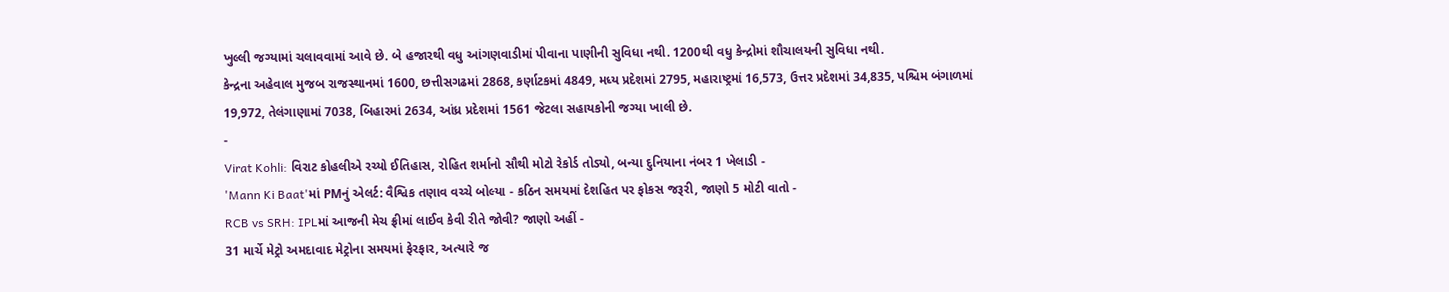ખુલ્લી જગ્યામાં ચલાવવામાં આવે છે. બે હજારથી વધુ આંગણવાડીમાં પીવાના પાણીની સુવિધા નથી. 1200થી વધુ કેન્દ્રોમાં શૌચાલયની સુવિધા નથી.
કેન્દ્રના અહેવાલ મુજબ રાજસ્થાનમાં 1600, છત્તીસગઢમાં 2868, કર્ણાટકમાં 4849, મધ્ય પ્રદેશમાં 2795, મહારાષ્ટ્રમાં 16,573, ઉત્તર પ્રદેશમાં 34,835, પશ્ચિમ બંગાળમાં 19,972, તેલંગાણામાં 7038, બિહારમાં 2634, આંધ્ર પ્રદેશમાં 1561 જેટલા સહાયકોની જગ્યા ખાલી છે.
-
Virat Kohli: વિરાટ કોહલીએ રચ્યો ઈતિહાસ, રોહિત શર્માનો સૌથી મોટો રેકોર્ડ તોડ્યો, બન્યા દુનિયાના નંબર 1 ખેલાડી -
'Mann Ki Baat'માં PMનું એલર્ટ: વૈશ્વિક તણાવ વચ્ચે બોલ્યા - કઠિન સમયમાં દેશહિત પર ફોકસ જરૂરી, જાણો 5 મોટી વાતો -
RCB vs SRH: IPLમાં આજની મેચ ફ્રીમાં લાઈવ કેવી રીતે જોવી? જાણો અહીં -
31 માર્ચે મેટ્રો અમદાવાદ મેટ્રોના સમયમાં ફેરફાર, અત્યારે જ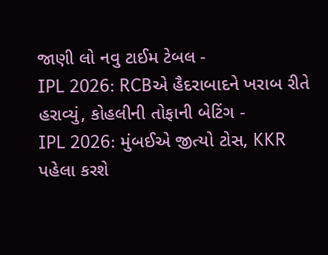જાણી લો નવુ ટાઈમ ટેબલ -
IPL 2026: RCBએ હૈદરાબાદને ખરાબ રીતે હરાવ્યું, કોહલીની તોફાની બેટિંગ -
IPL 2026: મુંબઈએ જીત્યો ટોસ, KKR પહેલા કરશે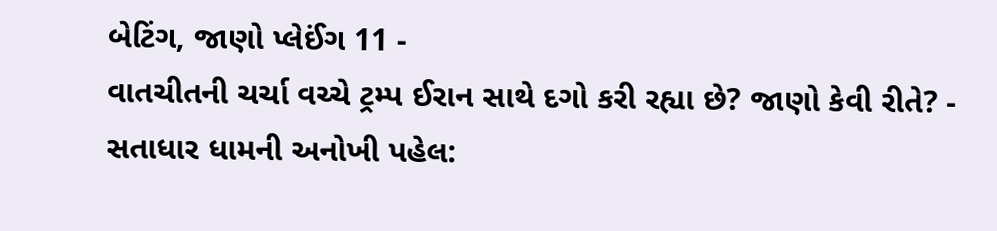બેટિંગ, જાણો પ્લેઈંગ 11 -
વાતચીતની ચર્ચા વચ્ચે ટ્રમ્પ ઈરાન સાથે દગો કરી રહ્યા છે? જાણો કેવી રીતે? -
સતાધાર ધામની અનોખી પહેલ: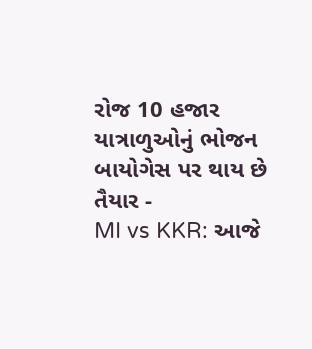રોજ 10 હજાર યાત્રાળુઓનું ભોજન બાયોગેસ પર થાય છે તૈયાર -
MI vs KKR: આજે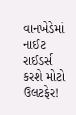વાનખેડેમાં નાઈટ રાઈડર્સ કરશે મોટો ઉલટફેર!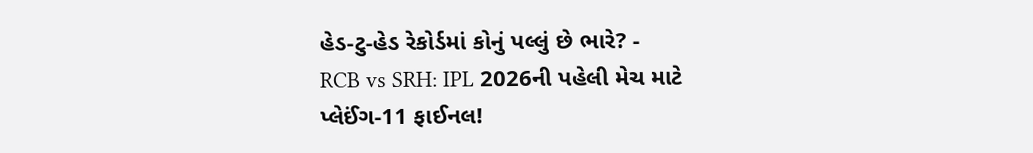હેડ-ટુ-હેડ રેકોર્ડમાં કોનું પલ્લું છે ભારે? -
RCB vs SRH: IPL 2026ની પહેલી મેચ માટે પ્લેઈંગ-11 ફાઈનલ!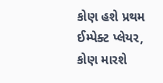કોણ હશે પ્રથમ ઈમ્પેક્ટ પ્લેયર, કોણ મારશે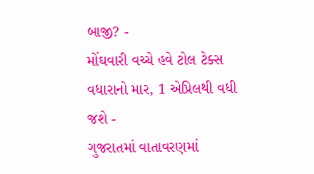બાજી? -
મોંઘવારી વચ્ચે હવે ટોલ ટેક્સ વધારાનો માર, 1 એપ્રિલથી વધી જશે -
ગુજરાતમાં વાતાવરણમાં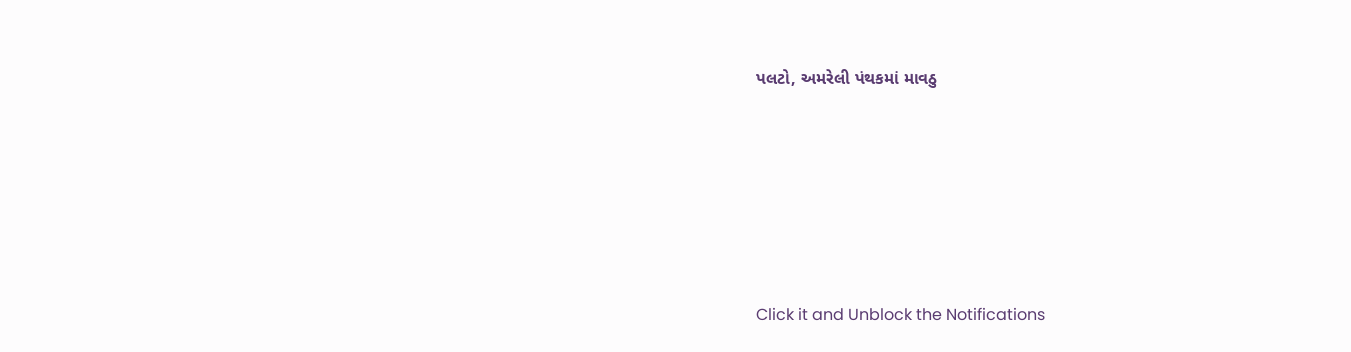પલટો, અમરેલી પંથકમાં માવઠુ






Click it and Unblock the Notifications